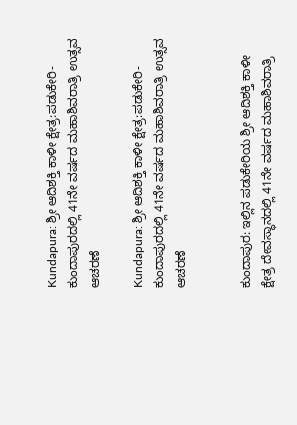Kundapura: ಶ್ರೀ ಆದಿಶಕ್ತಿ ಕಾಳೀ ಕ್ಷೇತ್ರ:ಪಡುಕೇರಿ-ಕುಂದಾಪುರದಲ್ಲಿ 41ನೇ ವರ್ಷದ ಮಹಾಶಿವರಾತ್ರಿ ಉತ್ಸವ ಆಚರಣೆ

Kundapura: ಶ್ರೀ ಆದಿಶಕ್ತಿ ಕಾಳೀ ಕ್ಷೇತ್ರ:ಪಡುಕೇರಿ-ಕುಂದಾಪುರದಲ್ಲಿ 41ನೇ ವರ್ಷದ ಮಹಾಶಿವರಾತ್ರಿ ಉತ್ಸವ ಆಚರಣೆ


ಕುಂದಾಪುರ: ಇಲ್ಲಿನ ಪಡುಕೇರಿಯ ಶ್ರೀ ಆದಿಶಕ್ತಿ ಕಾಳೀ ಕ್ಷೇತ್ರ ದೇವಸ್ಥಾನದಲ್ಲಿ 41ನೇ ವರ್ಷದ ಮಹಾಶಿವರಾತ್ರಿ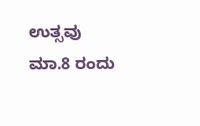ಉತ್ಸವು ಮಾ.8 ರಂದು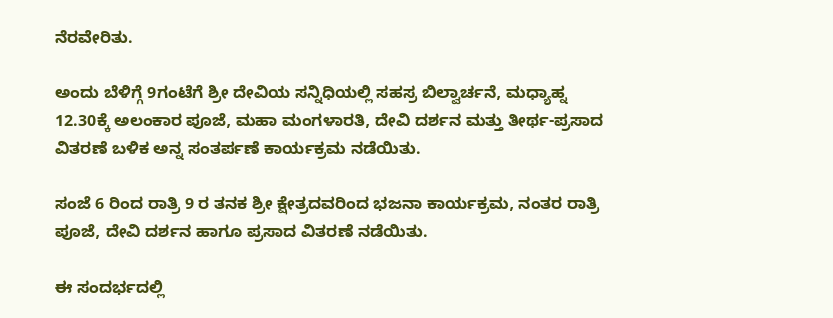ನೆರವೇರಿತು.

ಅಂದು ಬೆಳಿಗ್ಗೆ 9ಗಂಟೆಗೆ ಶ್ರೀ ದೇವಿಯ ಸನ್ನಿಧಿಯಲ್ಲಿ ಸಹಸ್ರ ಬಿಲ್ವಾರ್ಚನೆ, ಮಧ್ಯಾಹ್ನ 12.30ಕ್ಕೆ ಅಲಂಕಾರ ಪೂಜೆ, ಮಹಾ ಮಂಗಳಾರತಿ, ದೇವಿ ದರ್ಶನ ಮತ್ತು ತೀರ್ಥ-ಪ್ರಸಾದ ವಿತರಣೆ ಬಳಿಕ ಅನ್ನ ಸಂತರ್ಪಣೆ ಕಾರ್ಯಕ್ರಮ ನಡೆಯಿತು.

ಸಂಜೆ 6 ರಿಂದ ರಾತ್ರಿ 9 ರ ತನಕ ಶ್ರೀ ಕ್ಷೇತ್ರದವರಿಂದ ಭಜನಾ ಕಾರ್ಯಕ್ರಮ, ನಂತರ ರಾತ್ರಿ ಪೂಜೆ, ದೇವಿ ದರ್ಶನ ಹಾಗೂ ಪ್ರಸಾದ ವಿತರಣೆ ನಡೆಯಿತು.

ಈ ಸಂದರ್ಭದಲ್ಲಿ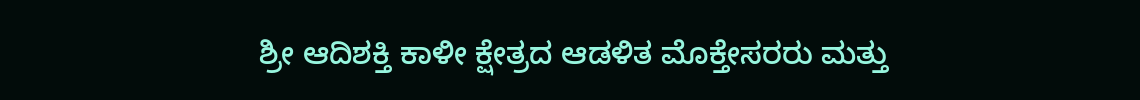ಶ್ರೀ ಆದಿಶಕ್ತಿ ಕಾಳೀ ಕ್ಷೇತ್ರದ ಆಡಳಿತ ಮೊಕ್ತೇಸರರು ಮತ್ತು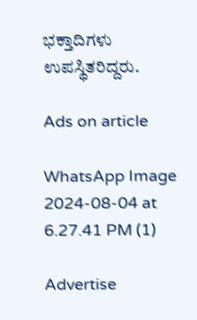ಭಕ್ತಾದಿಗಳು ಉಪಸ್ಥಿತರಿದ್ದರು.

Ads on article

WhatsApp Image 2024-08-04 at 6.27.41 PM (1)

Advertise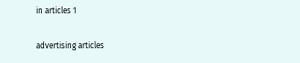in articles 1

advertising articles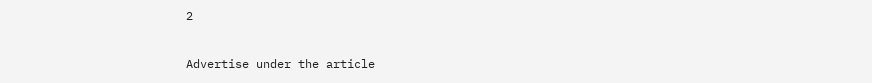2

Advertise under the article